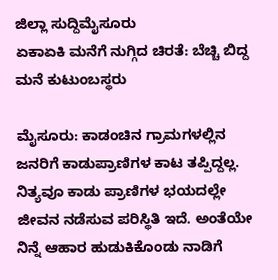ಜಿಲ್ಲಾ ಸುದ್ದಿಮೈಸೂರು
ಏಕಾಏಕಿ ಮನೆಗೆ ನುಗ್ಗಿದ ಚಿರತೆ: ಬೆಚ್ಚಿ ಬಿದ್ದ ಮನೆ ಕುಟುಂಬಸ್ಥರು

ಮೈಸೂರು: ಕಾಡಂಚಿನ ಗ್ರಾಮಗಳಲ್ಲಿನ ಜನರಿಗೆ ಕಾಡುಪ್ರಾಣಿಗಳ ಕಾಟ ತಪ್ಪಿದ್ದಲ್ಲ. ನಿತ್ಯವೂ ಕಾಡು ಪ್ರಾಣಿಗಳ ಭಯದಲ್ಲೇ ಜೀವನ ನಡೆಸುವ ಪರಿಸ್ಥಿತಿ ಇದೆ. ಅಂತೆಯೇ ನಿನ್ನೆ ಆಹಾರ ಹುಡುಕಿಕೊಂಡು ನಾಡಿಗೆ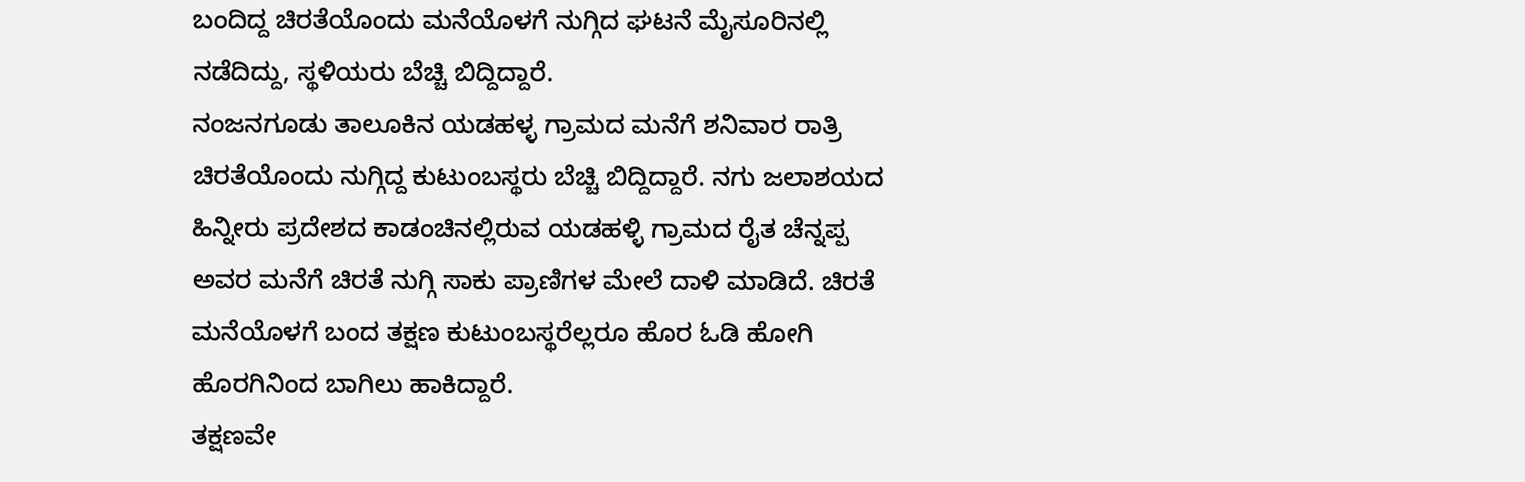ಬಂದಿದ್ದ ಚಿರತೆಯೊಂದು ಮನೆಯೊಳಗೆ ನುಗ್ಗಿದ ಘಟನೆ ಮೈಸೂರಿನಲ್ಲಿ ನಡೆದಿದ್ದು, ಸ್ಥಳಿಯರು ಬೆಚ್ಚಿ ಬಿದ್ದಿದ್ದಾರೆ.
ನಂಜನಗೂಡು ತಾಲೂಕಿನ ಯಡಹಳ್ಳ ಗ್ರಾಮದ ಮನೆಗೆ ಶನಿವಾರ ರಾತ್ರಿ ಚಿರತೆಯೊಂದು ನುಗ್ಗಿದ್ದ ಕುಟುಂಬಸ್ಥರು ಬೆಚ್ಚಿ ಬಿದ್ದಿದ್ದಾರೆ. ನಗು ಜಲಾಶಯದ ಹಿನ್ನೀರು ಪ್ರದೇಶದ ಕಾಡಂಚಿನಲ್ಲಿರುವ ಯಡಹಳ್ಳಿ ಗ್ರಾಮದ ರೈತ ಚೆನ್ನಪ್ಪ ಅವರ ಮನೆಗೆ ಚಿರತೆ ನುಗ್ಗಿ ಸಾಕು ಪ್ರಾಣಿಗಳ ಮೇಲೆ ದಾಳಿ ಮಾಡಿದೆ. ಚಿರತೆ ಮನೆಯೊಳಗೆ ಬಂದ ತಕ್ಷಣ ಕುಟುಂಬಸ್ಥರೆಲ್ಲರೂ ಹೊರ ಓಡಿ ಹೋಗಿ ಹೊರಗಿನಿಂದ ಬಾಗಿಲು ಹಾಕಿದ್ದಾರೆ.
ತಕ್ಷಣವೇ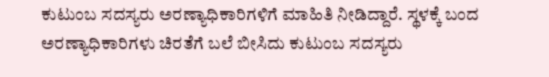ಕುಟುಂಬ ಸದಸ್ಯರು ಅರಣ್ಯಾಧಿಕಾರಿಗಳಿಗೆ ಮಾಹಿತಿ ನೀಡಿದ್ದಾರೆ. ಸ್ಥಳಕ್ಕೆ ಬಂದ ಅರಣ್ಯಾಧಿಕಾರಿಗಳು ಚಿರತೆಗೆ ಬಲೆ ಬೀಸಿದು ಕುಟುಂಬ ಸದಸ್ಯರು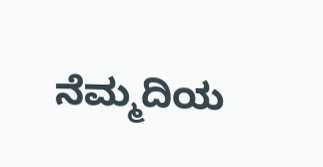ನೆಮ್ಮದಿಯ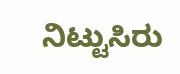ನಿಟ್ಟುಸಿರು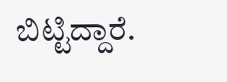ಬಿಟ್ಟಿದ್ದಾರೆ.